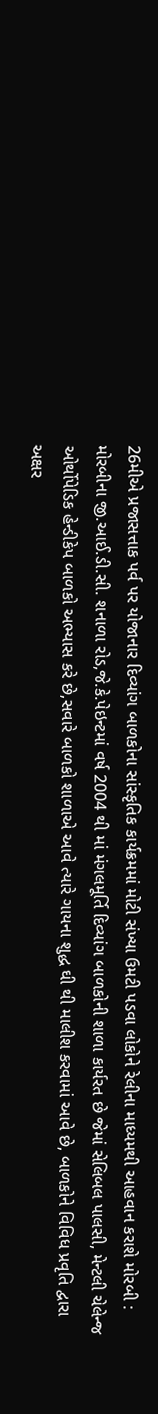26મીએ પ્રજાસત્તાક પર્વ પર યોજાનાર દિવ્યાંગ બાળકોના સાંસ્કૃતિક કાર્યક્રમમાં મોટી સંખ્યા ઉમટી પડવા લોકોને રેલીના માધ્યમથી આહવાન કરાશે મોરબી : મોરબીના જી.આઈ.ડી.સી. શનાળા રોડ,જે.કે.પેઇન્ટમાં વર્ષ 2004 થી માં મંગલમૂર્તિ દિવ્યાંગ બાળકોની શાળા કાર્યરત છે જેમાં સેલિબલ પાલસી, મેન્ટલી ચેલેન્જ ઓર્થોપેડિક હેન્ડીકેપ બાળકો અભ્યાસ કરે છે,સવારે બાળકો શાળાએ આવે ત્યારે ગાયના શુદ્ધ ઘી થી માલીશ કરવામાં આવે છે, બાળકોને વિવિધ પ્રવૃતિ દ્વારા અક્ષર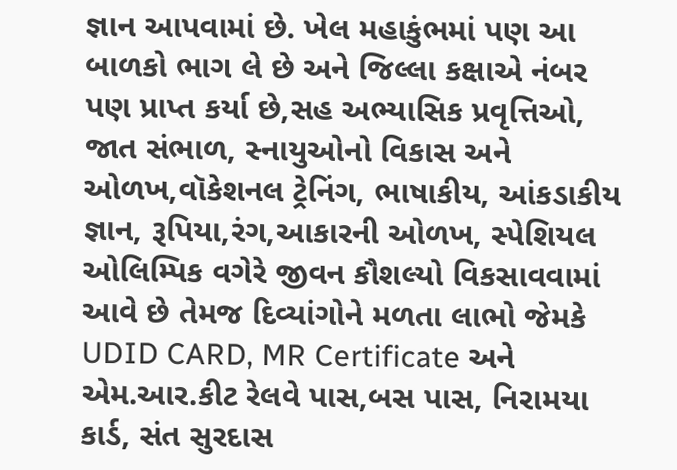જ્ઞાન આપવામાં છે. ખેલ મહાકુંભમાં પણ આ બાળકો ભાગ લે છે અને જિલ્લા કક્ષાએ નંબર પણ પ્રાપ્ત કર્યા છે,સહ અભ્યાસિક પ્રવૃત્તિઓ, જાત સંભાળ, સ્નાયુઓનો વિકાસ અને ઓળખ,વૉકેશનલ ટ્રેનિંગ, ભાષાકીય, આંકડાકીય જ્ઞાન, રૂપિયા,રંગ,આકારની ઓળખ, સ્પેશિયલ ઓલિમ્પિક વગેરે જીવન કૌશલ્યો વિકસાવવામાં આવે છે તેમજ દિવ્યાંગોને મળતા લાભો જેમકે UDID CARD, MR Certificate અને એમ.આર.કીટ રેલવે પાસ,બસ પાસ, નિરામયા કાર્ડ, સંત સુરદાસ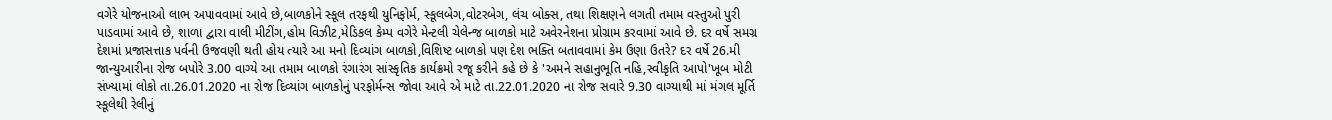વગેરે યોજનાઓ લાભ અપાવવામાં આવે છે,બાળકોને સ્કૂલ તરફથી યુનિફોર્મ, સ્કૂલબેગ,વોટરબેગ, લંચ બોક્સ, તથા શિક્ષણને લગતી તમામ વસ્તુઓ પુરી પાડવામાં આવે છે, શાળા દ્વારા વાલી મીટીંગ,હોમ વિઝીટ,મેડિકલ કેમ્પ વગેરે મેન્ટલી ચેલેન્જ બાળકો માટે અવેરનેશના પ્રોગ્રામ કરવામાં આવે છે. દર વર્ષે સમગ્ર દેશમાં પ્રજાસત્તાક પર્વની ઉજવણી થતી હોય ત્યારે આ મનો દિવ્યાંગ બાળકો,વિશિષ્ટ બાળકો પણ દેશ ભક્તિ બતાવવામાં કેમ ઉણા ઉતરે? દર વર્ષે 26.મી જાન્યુઆરીના રોજ બપોરે 3.00 વાગ્યે આ તમામ બાળકો રંગારંગ સાંસ્કૃતિક કાર્યક્રમો રજૂ કરીને કહે છે કે 'અમને સહાનુભૂતિ નહિ,સ્વીકૃતિ આપો'ખૂબ મોટી સંખ્યામાં લોકો તા.26.01.2020 ના રોજ દિવ્યાંગ બાળકોનું પરફોર્મન્સ જોવા આવે એ માટે તા.22.01.2020 ના રોજ સવારે 9.30 વાગ્યાથી માં મંગલ મૂર્તિ સ્કૂલેથી રેલીનું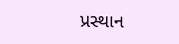પ્રસ્થાન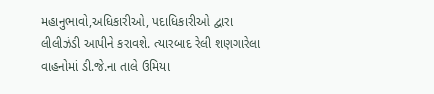મહાનુભાવો,અધિકારીઓ, પદાધિકારીઓ દ્વારા લીલીઝંડી આપીને કરાવશે. ત્યારબાદ રેલી શણગારેલા વાહનોમાં ડી.જે.ના તાલે ઉમિયા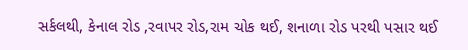સર્કલથી, કેનાલ રોડ ,રવાપર રોડ,રામ ચોક થઈ, શનાળા રોડ પરથી પસાર થઈ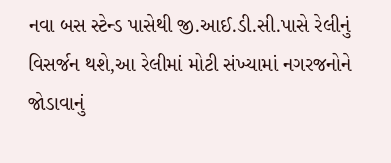નવા બસ સ્ટેન્ડ પાસેથી જી.આઈ.ડી.સી.પાસે રેલીનું વિસર્જન થશે,આ રેલીમાં મોટી સંખ્યામાં નગરજનોને જોડાવાનું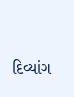દિવ્યાંગ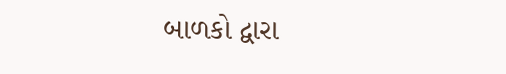બાળકો દ્વારા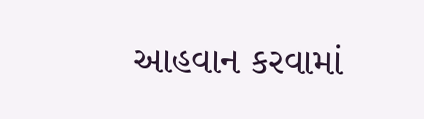આહવાન કરવામાં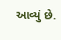આવ્યું છે.